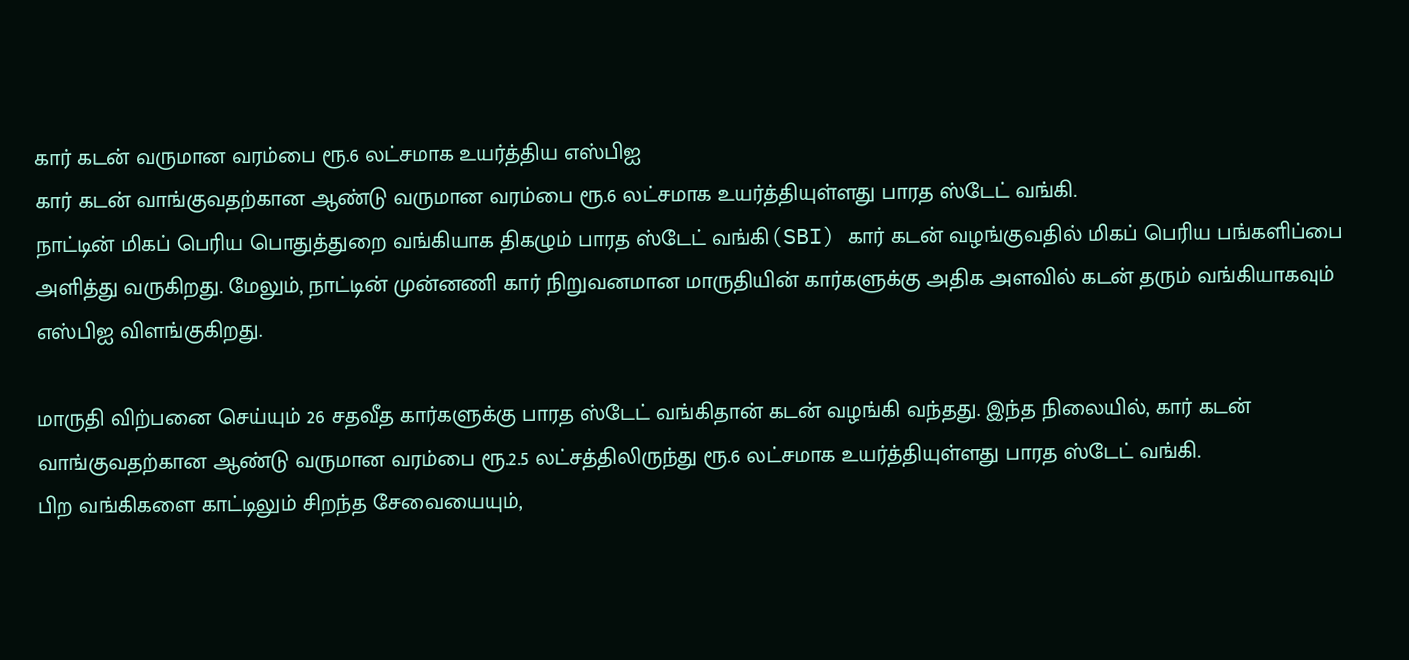கார் கடன் வருமான வரம்பை ரூ.6 லட்சமாக உயர்த்திய எஸ்பிஐ
கார் கடன் வாங்குவதற்கான ஆண்டு வருமான வரம்பை ரூ.6 லட்சமாக உயர்த்தியுள்ளது பாரத ஸ்டேட் வங்கி.
நாட்டின் மிகப் பெரிய பொதுத்துறை வங்கியாக திகழும் பாரத ஸ்டேட் வங்கி(SBI) கார் கடன் வழங்குவதில் மிகப் பெரிய பங்களிப்பை அளித்து வருகிறது. மேலும், நாட்டின் முன்னணி கார் நிறுவனமான மாருதியின் கார்களுக்கு அதிக அளவில் கடன் தரும் வங்கியாகவும் எஸ்பிஐ விளங்குகிறது.

மாருதி விற்பனை செய்யும் 26 சதவீத கார்களுக்கு பாரத ஸ்டேட் வங்கிதான் கடன் வழங்கி வந்தது. இந்த நிலையில், கார் கடன் வாங்குவதற்கான ஆண்டு வருமான வரம்பை ரூ.2.5 லட்சத்திலிருந்து ரூ.6 லட்சமாக உயர்த்தியுள்ளது பாரத ஸ்டேட் வங்கி.
பிற வங்கிகளை காட்டிலும் சிறந்த சேவையையும்,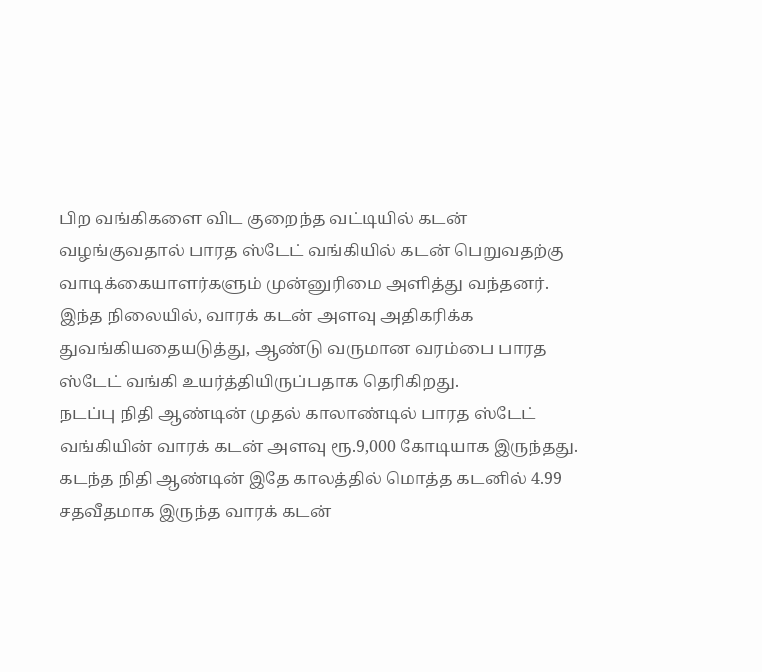பிற வங்கிகளை விட குறைந்த வட்டியில் கடன் வழங்குவதால் பாரத ஸ்டேட் வங்கியில் கடன் பெறுவதற்கு வாடிக்கையாளர்களும் முன்னுரிமை அளித்து வந்தனர்.
இந்த நிலையில், வாரக் கடன் அளவு அதிகரிக்க துவங்கியதையடுத்து, ஆண்டு வருமான வரம்பை பாரத ஸ்டேட் வங்கி உயர்த்தியிருப்பதாக தெரிகிறது.
நடப்பு நிதி ஆண்டின் முதல் காலாண்டில் பாரத ஸ்டேட் வங்கியின் வாரக் கடன் அளவு ரூ.9,000 கோடியாக இருந்தது. கடந்த நிதி ஆண்டின் இதே காலத்தில் மொத்த கடனில் 4.99 சதவீதமாக இருந்த வாரக் கடன்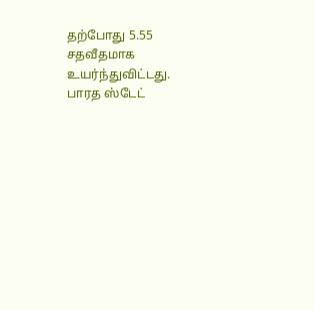தற்போது 5.55 சதவீதமாக உயர்ந்துவிட்டது.
பாரத ஸ்டேட்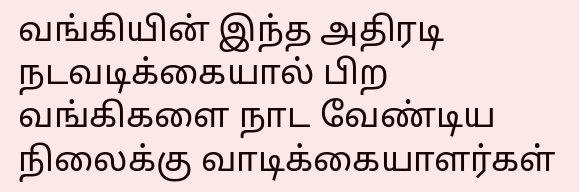வங்கியின் இந்த அதிரடி நடவடிக்கையால் பிற வங்கிகளை நாட வேண்டிய நிலைக்கு வாடிக்கையாளர்கள்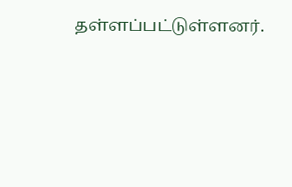தள்ளப்பட்டுள்ளனர்.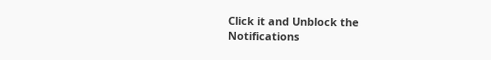Click it and Unblock the Notifications